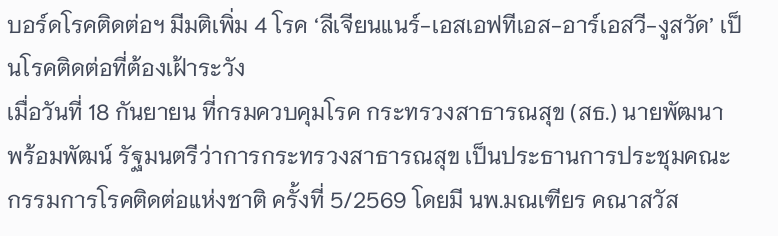บอร์ดโรคติดต่อฯ มีมติเพิ่ม 4 โรค ‘ลีเจียนแนร์-เอสเอฟทีเอส-อาร์เอสวี-งูสวัด’ เป็นโรคติดต่อที่ต้องเฝ้าระวัง
เมื่อวันที่ 18 กันยายน ที่กรมควบคุมโรค กระทรวงสาธารณสุข (สธ.) นายพัฒนา พร้อมพัฒน์ รัฐมนตรีว่าการกระทรวงสาธารณสุข เป็นประธานการประชุมคณะกรรมการโรคติดต่อแห่งชาติ ครั้งที่ 5/2569 โดยมี นพ.มณเฑียร คณาสวัส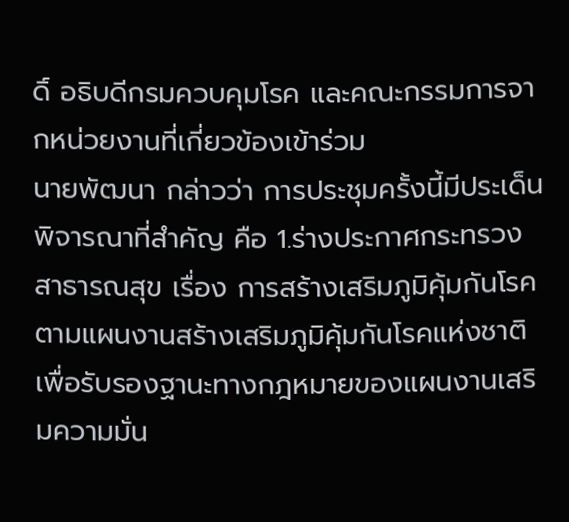ดิ์ อธิบดีกรมควบคุมโรค และคณะกรรมการจากหน่วยงานที่เกี่ยวข้องเข้าร่วม
นายพัฒนา กล่าวว่า การประชุมครั้งนี้มีประเด็นพิจารณาที่สำคัญ คือ 1.ร่างประกาศกระทรวงสาธารณสุข เรื่อง การสร้างเสริมภูมิคุ้มกันโรคตามแผนงานสร้างเสริมภูมิคุ้มกันโรคแห่งชาติ เพื่อรับรองฐานะทางกฎหมายของแผนงานเสริมความมั่น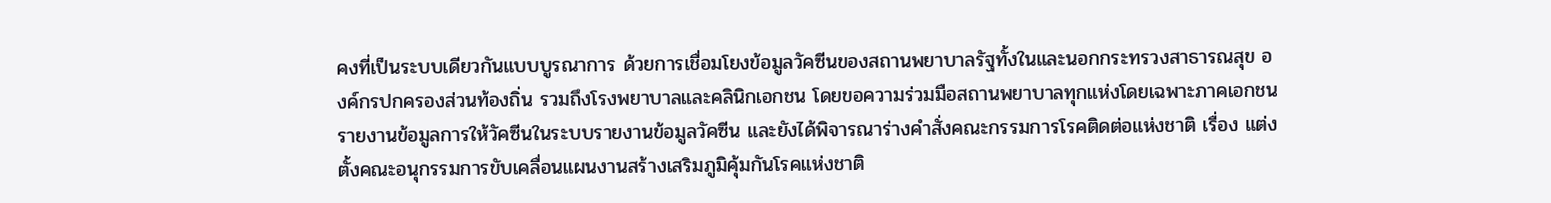คงที่เป็นระบบเดียวกันแบบบูรณาการ ด้วยการเชื่อมโยงข้อมูลวัคซีนของสถานพยาบาลรัฐทั้งในและนอกกระทรวงสาธารณสุข องค์กรปกครองส่วนท้องถิ่น รวมถึงโรงพยาบาลและคลินิกเอกชน โดยขอความร่วมมือสถานพยาบาลทุกแห่งโดยเฉพาะภาคเอกชนรายงานข้อมูลการให้วัคซีนในระบบรายงานข้อมูลวัคซีน และยังได้พิจารณาร่างคำสั่งคณะกรรมการโรคติดต่อแห่งชาติ เรื่อง แต่งตั้งคณะอนุกรรมการขับเคลื่อนแผนงานสร้างเสริมภูมิคุ้มกันโรคแห่งชาติ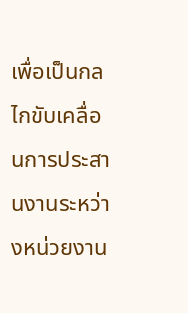เพื่อเป็นกลไกขับเคลื่อนการประสานงานระหว่างหน่วยงาน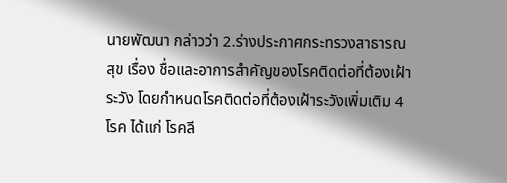นายพัฒนา กล่าวว่า 2.ร่างประกาศกระทรวงสาธารณสุข เรื่อง ชื่อและอาการสำคัญของโรคติดต่อที่ต้องเฝ้าระวัง โดยกำหนดโรคติดต่อที่ต้องเฝ้าระวังเพิ่มเติม 4 โรค ได้แก่ โรคลี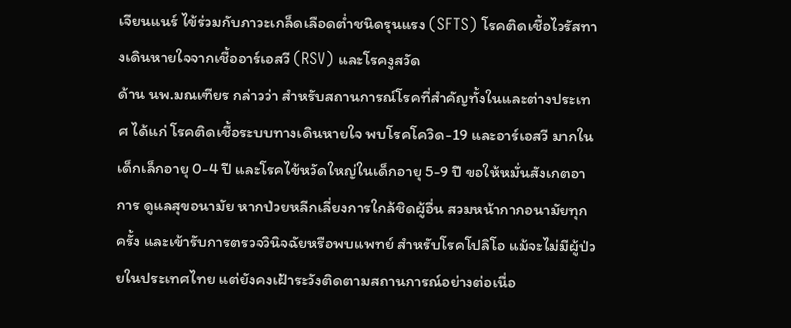เจียนแนร์ ไข้ร่วมกับภาวะเกล็ดเลือดต่ำชนิดรุนแรง (SFTS) โรคติดเชื้อไวรัสทางเดินหายใจจากเชื้ออาร์เอสวี (RSV) และโรคงูสวัด
ด้าน นพ.มณเฑียร กล่าวว่า สำหรับสถานการณ์โรคที่สำคัญทั้งในและต่างประเทศ ได้แก่ โรคติดเชื้อระบบทางเดินหายใจ พบโรคโควิด-19 และอาร์เอสวี มากในเด็กเล็กอายุ 0-4 ปี และโรคไข้หวัดใหญ่ในเด็กอายุ 5-9 ปี ขอให้หมั่นสังเกตอาการ ดูแลสุขอนามัย หากป่วยหลีกเลี่ยงการใกล้ชิดผู้อื่น สวมหน้ากากอนามัยทุกครั้ง และเข้ารับการตรวจวินิจฉัยหรือพบแพทย์ สำหรับโรคโปลิโอ แม้จะไม่มีผู้ป่วยในประเทศไทย แต่ยังคงเฝ้าระวังติดตามสถานการณ์อย่างต่อเนื่อ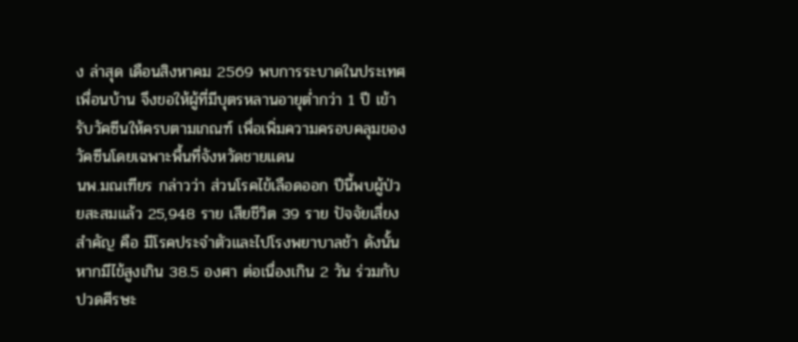ง ล่าสุด เดือนสิงหาคม 2569 พบการระบาดในประเทศเพื่อนบ้าน จึงขอให้ผู้ที่มีบุตรหลานอายุต่ำกว่า 1 ปี เข้ารับวัคซีนให้ครบตามเกณฑ์ เพื่อเพิ่มความครอบคลุมของวัคซีนโดยเฉพาะพื้นที่จังหวัดชายแดน
นพ.มณเฑียร กล่าวว่า ส่วนโรคไข้เลือดออก ปีนี้พบผู้ป่วยสะสมแล้ว 25,948 ราย เสียชีวิต 39 ราย ปัจจัยเสี่ยงสำคัญ คือ มีโรคประจำตัวและไปโรงพยาบาลช้า ดังนั้น หากมีไข้สูงเกิน 38.5 องศา ต่อเนื่องเกิน 2 วัน ร่วมกับปวดศีรษะ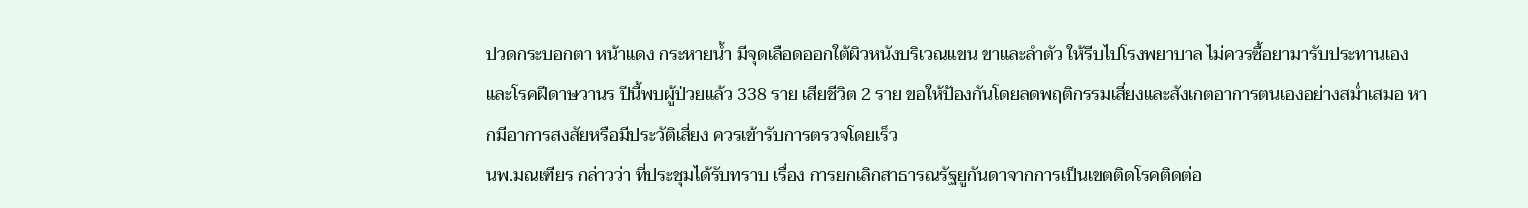ปวดกระบอกตา หน้าแดง กระหายน้ำ มีจุดเลือดออกใต้ผิวหนังบริเวณแขน ขาและลำตัว ให้รีบไปโรงพยาบาล ไม่ควรซื้อยามารับประทานเอง และโรคฝีดาษวานร ปีนี้พบผู้ป่วยแล้ว 338 ราย เสียชีวิต 2 ราย ขอให้ป้องกันโดยลดพฤติกรรมเสี่ยงและสังเกตอาการตนเองอย่างสม่ำเสมอ หากมีอาการสงสัยหรือมีประวัติเสี่ยง ควรเข้ารับการตรวจโดยเร็ว
นพ.มณเฑียร กล่าวว่า ที่ประชุมได้รับทราบ เรื่อง การยกเลิกสาธารณรัฐยูกันดาจากการเป็นเขตติดโรคติดต่อ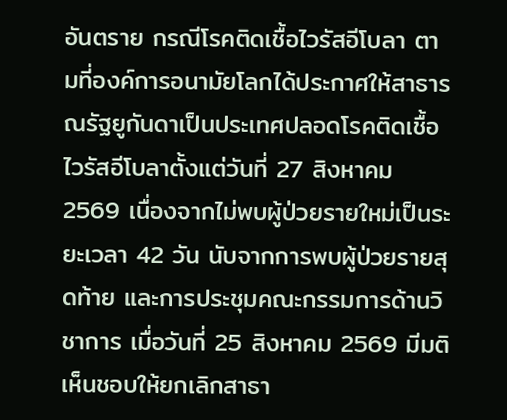อันตราย กรณีโรคติดเชื้อไวรัสอีโบลา ตามที่องค์การอนามัยโลกได้ประกาศให้สาธารณรัฐยูกันดาเป็นประเทศปลอดโรคติดเชื้อไวรัสอีโบลาตั้งแต่วันที่ 27 สิงหาคม 2569 เนื่องจากไม่พบผู้ป่วยรายใหม่เป็นระยะเวลา 42 วัน นับจากการพบผู้ป่วยรายสุดท้าย และการประชุมคณะกรรมการด้านวิชาการ เมื่อวันที่ 25 สิงหาคม 2569 มีมติเห็นชอบให้ยกเลิกสาธา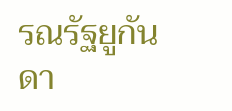รณรัฐยูกันดา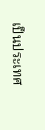เป็นประเทศ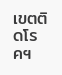เขตติดโรคฯ